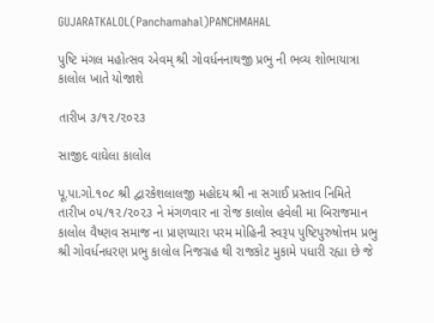GUJARATKALOL(Panchamahal)PANCHMAHAL

પુષ્ટિ મંગલ મહોત્સવ એવમ્ શ્રી ગોવર્ધનનાથજી પ્રભુ ની ભવ્ય શોભાયાત્રા કાલોલ ખાતે યોજાશે

તારીખ ૩/૧૨/૨૦૨૩

સાજીદ વાઘેલા કાલોલ

પૂ.પા.ગો.૧૦૮ શ્રી દ્વારકેશલાલજી મહોદય શ્રી ના સગાઈ પ્રસ્તાવ નિમિતે તારીખ ૦૫/૧૨/૨૦૨૩ ને મંગળવાર ના રોજ કાલોલ હવેલી મા બિરાજમાન કાલોલ વૈષ્ણવ સમાજ ના પ્રાણપ્યારા પરમ મોહિની સ્વરૂપ પુષ્ટિપુરુષોત્તમ પ્રભુ શ્રી ગોવર્ધનધરણ પ્રભુ કાલોલ નિજગ્રહ થી રાજકોટ મુકામે પધારી રહ્યા છે જે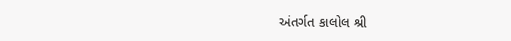અંતર્ગત કાલોલ શ્રી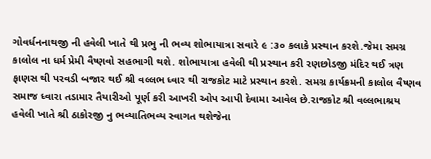ગોવર્ધનનાથજી ની હવેલી ખાતે થી પ્રભુ ની ભવ્ય શોભાયાત્રા સવારે ૯ :૩૦ કલાકે પ્રસ્થાન કરશે.જેમા સમગ્ર કાલોલ ના ધર્મ પ્રેમી વૈષ્ણવો સહભાગી થશે. શોભાયાત્રા હવેલી થી પ્રસ્થાન કરી રણછોડજી મંદિર થઈ ત્રણ ફાણસ થી પરવડી બજાર થઈ શ્રી વલ્લભ ધ્વાર થી રાજકોટ માટે પ્રસ્થાન કરશે. સમગ્ર કાર્યક્રમની કાલોલ વૈષ્ણવ સમાજ ધ્વારા તડામાર તૈયારીઓ પૂર્ણ કરી આખરી ઓપ આપી દેવામા આવેલ છે.રાજકોટ શ્રી વલ્લભાશ્રય હવેલી ખાતે શ્રી ઠાકોરજી નુ ભવ્યાતિભવ્ય સ્વાગત થશેજેના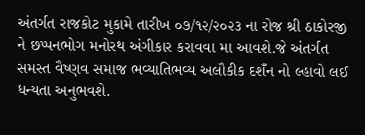અંતર્ગત રાજકોટ મુકામે તારીખ ૦૭/૧૨/૨૦૨૩ ના રોજ શ્રી ઠાકોરજી ને છપ્પનભોગ મનોરથ અંગીકાર કરાવવા મા આવશે.જે અંતર્ગત સમસ્ત વૈષ્ણવ સમાજ ભવ્યાતિભવ્ય અલૌકીક દશઁન નો લ્હાવો લઈ ધન્યતા અનુભવશે.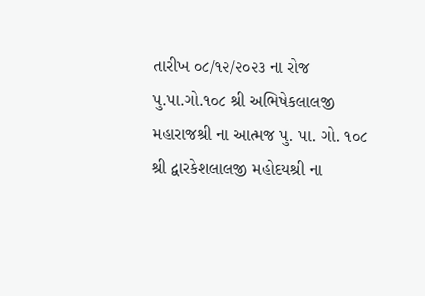તારીખ ૦૮/૧૨/૨૦૨૩ ના રોજ પુ.પા.ગો.૧૦૮ શ્રી અભિષેકલાલજી મહારાજશ્રી ના આત્મજ પુ. પા. ગો. ૧૦૮ શ્રી દ્વારકેશલાલજી મહોદયશ્રી ના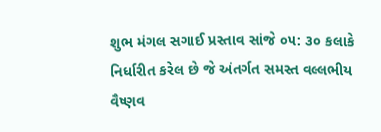શુભ મંગલ સગાઈ પ્રસ્તાવ સાંજે ૦૫: ૩૦ કલાકે નિર્ધારીત કરેલ છે જે અંતર્ગત સમસ્ત વલ્લભીય વૈષ્ણવ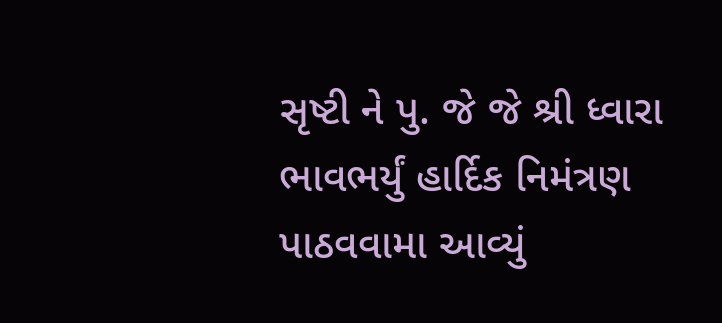સૃષ્ટી ને પુ. જે જે શ્રી ધ્વારા ભાવભર્યું હાર્દિક નિમંત્રણ પાઠવવામા આવ્યું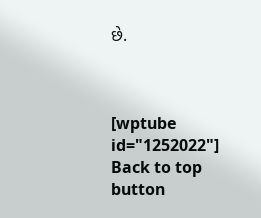છે.



[wptube id="1252022"]
Back to top button